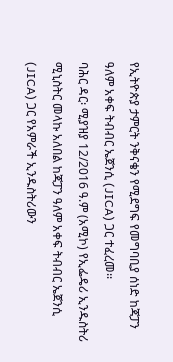የኢትዮጵያ ታምርት ንቅናቄን የሚደግፍ የመግባቢያ ሰነድ ከጃፓን ዓለም አቀፍ ትብብር ኤጀንሲ (JICA) ጋር ተፈረመ፡፡
ባሕር ዳር፡ ሚያዝያ 12/2016 ዓ.ም (አሚኮ) የኢፌዴሪ ኢንዱስትሪ ሚኒስትር መላኩ አለበል ከጃፓን ዓለም አቀፍ ትብብር ኤጀንሲ (JICA) ጋር የአምራች ኢንዱስትሪውን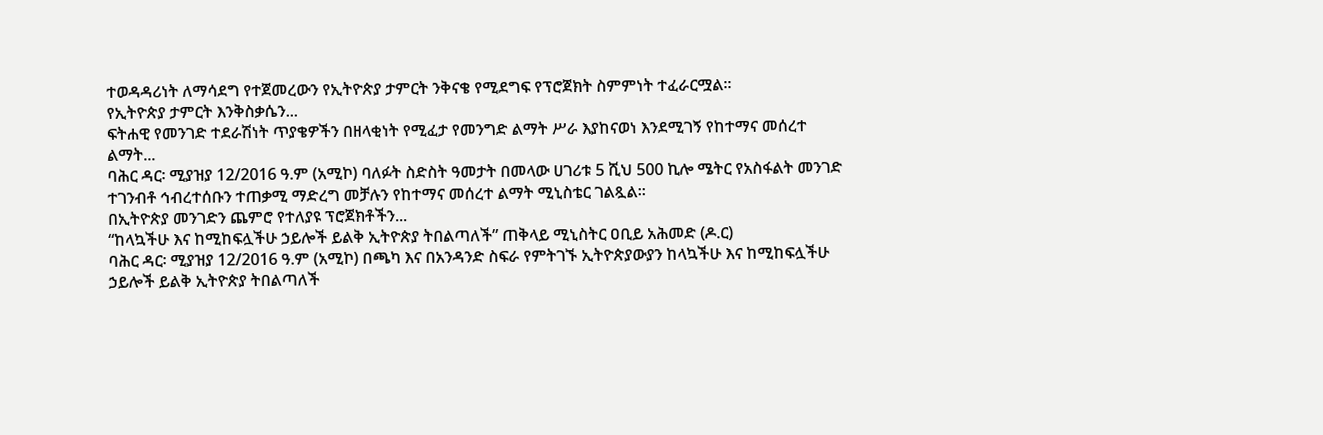ተወዳዳሪነት ለማሳደግ የተጀመረውን የኢትዮጵያ ታምርት ንቅናቄ የሚደግፍ የፕሮጀክት ስምምነት ተፈራርሟል፡፡
የኢትዮጵያ ታምርት እንቅስቃሴን...
ፍትሐዊ የመንገድ ተደራሽነት ጥያቄዎችን በዘላቂነት የሚፈታ የመንግድ ልማት ሥራ እያከናወነ እንደሚገኝ የከተማና መሰረተ ልማት...
ባሕር ዳር፡ ሚያዝያ 12/2016 ዓ.ም (አሚኮ) ባለፉት ስድስት ዓመታት በመላው ሀገሪቱ 5 ሺህ 500 ኪሎ ሜትር የአስፋልት መንገድ ተገንብቶ ኅብረተሰቡን ተጠቃሚ ማድረግ መቻሉን የከተማና መሰረተ ልማት ሚኒስቴር ገልጿል።
በኢትዮጵያ መንገድን ጨምሮ የተለያዩ ፕሮጀክቶችን...
“ከላኳችሁ እና ከሚከፍሏችሁ ኃይሎች ይልቅ ኢትዮጵያ ትበልጣለች” ጠቅላይ ሚኒስትር ዐቢይ አሕመድ (ዶ.ር)
ባሕር ዳር፡ ሚያዝያ 12/2016 ዓ.ም (አሚኮ) በጫካ እና በአንዳንድ ስፍራ የምትገኙ ኢትዮጵያውያን ከላኳችሁ እና ከሚከፍሏችሁ ኃይሎች ይልቅ ኢትዮጵያ ትበልጣለች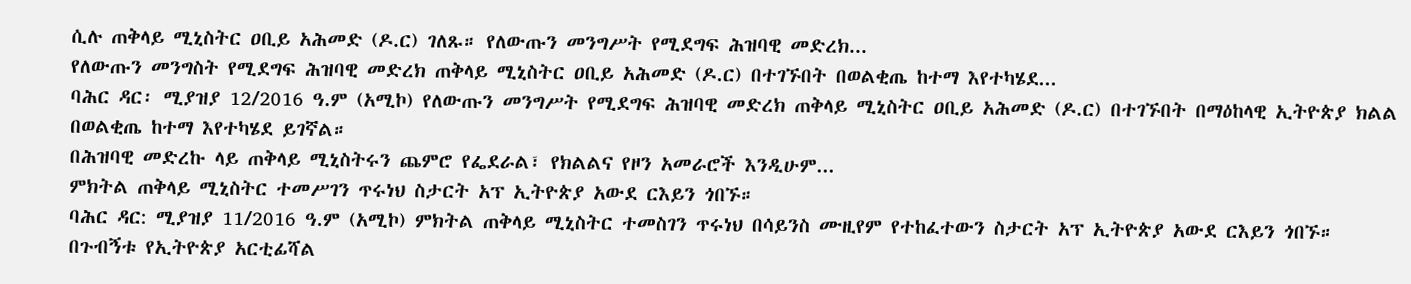ሲሉ ጠቅላይ ሚኒስትር ዐቢይ አሕመድ (ዶ.ር) ገለጹ። የለውጡን መንግሥት የሚደግፍ ሕዝባዊ መድረክ...
የለውጡን መንግስት የሚደግፍ ሕዝባዊ መድረክ ጠቅላይ ሚኒስትር ዐቢይ አሕመድ (ዶ.ር) በተገኙበት በወልቂጤ ከተማ እየተካሄደ...
ባሕር ዳር፡ ሚያዝያ 12/2016 ዓ.ም (አሚኮ) የለውጡን መንግሥት የሚደግፍ ሕዝባዊ መድረክ ጠቅላይ ሚኒስትር ዐቢይ አሕመድ (ዶ.ር) በተገኙበት በማዕከላዊ ኢትዮጵያ ክልል በወልቂጤ ከተማ እየተካሄደ ይገኛል።
በሕዝባዊ መድረኩ ላይ ጠቅላይ ሚኒስትሩን ጨምሮ የፌደራል፣ የክልልና የዞን አመራሮች እንዲሁም...
ምክትል ጠቅላይ ሚኒስትር ተመሥገን ጥሩነህ ስታርት አፕ ኢትዮጵያ አውደ ርእይን ጎበኙ።
ባሕር ዳር: ሚያዝያ 11/2016 ዓ.ም (አሚኮ) ምክትል ጠቅላይ ሚኒስትር ተመስገን ጥሩነህ በሳይንስ ሙዚየም የተከፈተውን ስታርት አፕ ኢትዮጵያ አውደ ርእይን ጎበኙ።
በጉብኝቱ የኢትዮጵያ አርቲፊሻል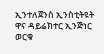ኢንተለጀንስ ኢንስቲትዩት ዋና ዳይሬክተር ኢንጅነር ወርቁ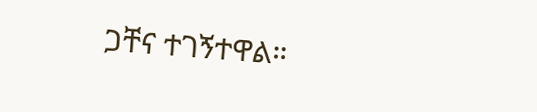ጋቸና ተገኝተዋል።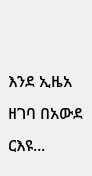እንደ ኢዜአ ዘገባ በአውደ ርእዩ...